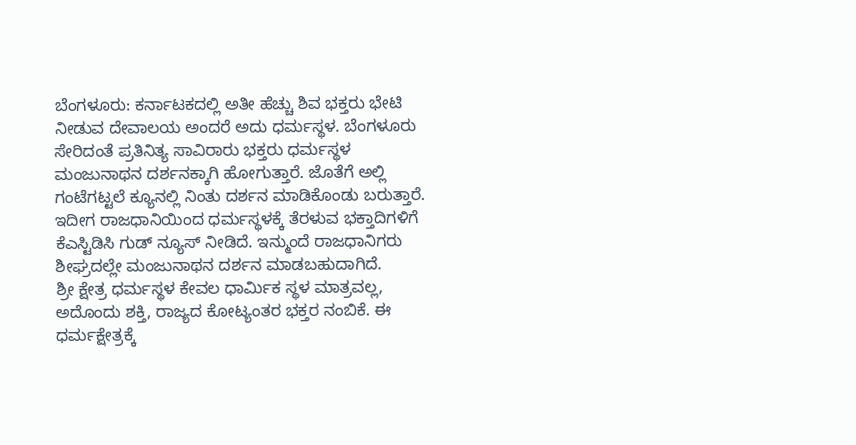ಬೆಂಗಳೂರು: ಕರ್ನಾಟಕದಲ್ಲಿ ಅತೀ ಹೆಚ್ಚು ಶಿವ ಭಕ್ತರು ಭೇಟಿ ನೀಡುವ ದೇವಾಲಯ ಅಂದರೆ ಅದು ಧರ್ಮಸ್ಥಳ. ಬೆಂಗಳೂರು ಸೇರಿದಂತೆ ಪ್ರತಿನಿತ್ಯ ಸಾವಿರಾರು ಭಕ್ತರು ಧರ್ಮಸ್ಥಳ ಮಂಜುನಾಥನ ದರ್ಶನಕ್ಕಾಗಿ ಹೋಗುತ್ತಾರೆ. ಜೊತೆಗೆ ಅಲ್ಲಿ ಗಂಟೆಗಟ್ಟಲೆ ಕ್ಯೂನಲ್ಲಿ ನಿಂತು ದರ್ಶನ ಮಾಡಿಕೊಂಡು ಬರುತ್ತಾರೆ. ಇದೀಗ ರಾಜಧಾನಿಯಿಂದ ಧರ್ಮಸ್ಥಳಕ್ಕೆ ತೆರಳುವ ಭಕ್ತಾದಿಗಳಿಗೆ ಕೆಎಸ್ಟಿಡಿಸಿ ಗುಡ್ ನ್ಯೂಸ್ ನೀಡಿದೆ. ಇನ್ಮುಂದೆ ರಾಜಧಾನಿಗರು ಶೀಘ್ರದಲ್ಲೇ ಮಂಜುನಾಥನ ದರ್ಶನ ಮಾಡಬಹುದಾಗಿದೆ.
ಶ್ರೀ ಕ್ಷೇತ್ರ ಧರ್ಮಸ್ಥಳ ಕೇವಲ ಧಾರ್ಮಿಕ ಸ್ಥಳ ಮಾತ್ರವಲ್ಲ, ಅದೊಂದು ಶಕ್ತಿ, ರಾಜ್ಯದ ಕೋಟ್ಯಂತರ ಭಕ್ತರ ನಂಬಿಕೆ. ಈ ಧರ್ಮಕ್ಷೇತ್ರಕ್ಕೆ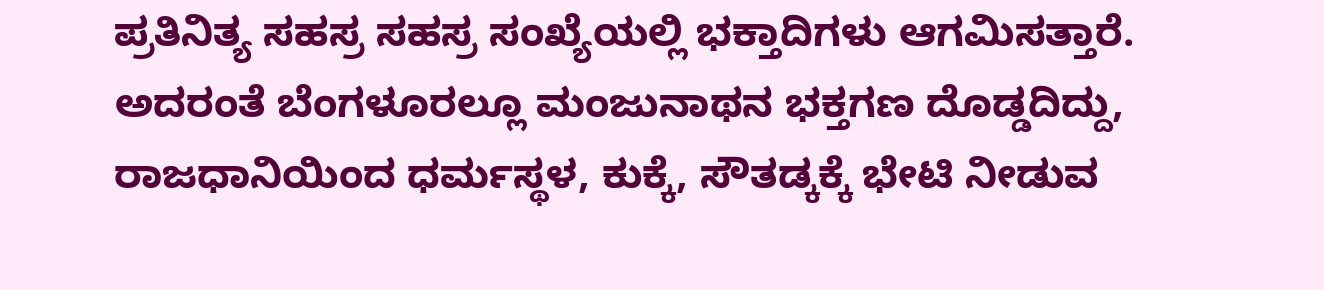ಪ್ರತಿನಿತ್ಯ ಸಹಸ್ರ ಸಹಸ್ರ ಸಂಖ್ಯೆಯಲ್ಲಿ ಭಕ್ತಾದಿಗಳು ಆಗಮಿಸತ್ತಾರೆ. ಅದರಂತೆ ಬೆಂಗಳೂರಲ್ಲೂ ಮಂಜುನಾಥನ ಭಕ್ತಗಣ ದೊಡ್ಡದಿದ್ದು, ರಾಜಧಾನಿಯಿಂದ ಧರ್ಮಸ್ಥಳ, ಕುಕ್ಕೆ, ಸೌತಡ್ಕಕ್ಕೆ ಭೇಟಿ ನೀಡುವ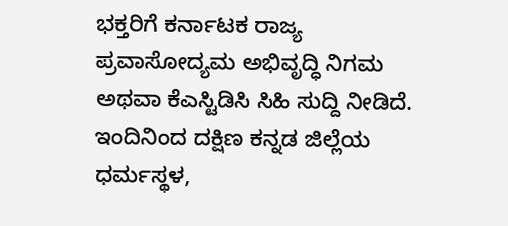ಭಕ್ತರಿಗೆ ಕರ್ನಾಟಕ ರಾಜ್ಯ ಪ್ರವಾಸೋದ್ಯಮ ಅಭಿವೃದ್ಧಿ ನಿಗಮ ಅಥವಾ ಕೆಎಸ್ಟಿಡಿಸಿ ಸಿಹಿ ಸುದ್ದಿ ನೀಡಿದೆ. ಇಂದಿನಿಂದ ದಕ್ಷಿಣ ಕನ್ನಡ ಜಿಲ್ಲೆಯ ಧರ್ಮಸ್ಥಳ,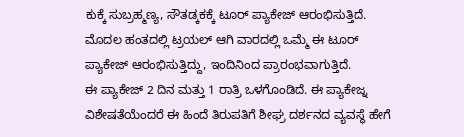ಕುಕ್ಕೆ ಸುಬ್ರಹ್ಮಣ್ಯ, ಸೌತಡ್ಕಕಕ್ಕೆ ಟೂರ್ ಪ್ಯಾಕೇಜ್ ಆರಂಭಿಸುತ್ತಿದೆ. ಮೊದಲ ಹಂತದಲ್ಲಿ ಟ್ರಯಲ್ ಆಗಿ ವಾರದಲ್ಲಿ ಒಮ್ಮೆ ಈ ಟೂರ್ ಪ್ಯಾಕೇಜ್ ಆರಂಭಿಸುತ್ತಿದ್ದು, ಇಂದಿನಿಂದ ಪ್ರಾರಂಭವಾಗುತ್ತಿದೆ.
ಈ ಪ್ಯಾಕೇಜ್ 2 ದಿನ ಮತ್ತು 1 ರಾತ್ರಿ ಒಳಗೊಂಡಿದೆ. ಈ ಪ್ಯಾಕೇಜ್ನ ವಿಶೇಷತೆಯೆಂದರೆ ಈ ಹಿಂದೆ ತಿರುಪತಿಗೆ ಶೀಘ್ರ ದರ್ಶನದ ವ್ಯವಸ್ಥೆ ಹೇಗೆ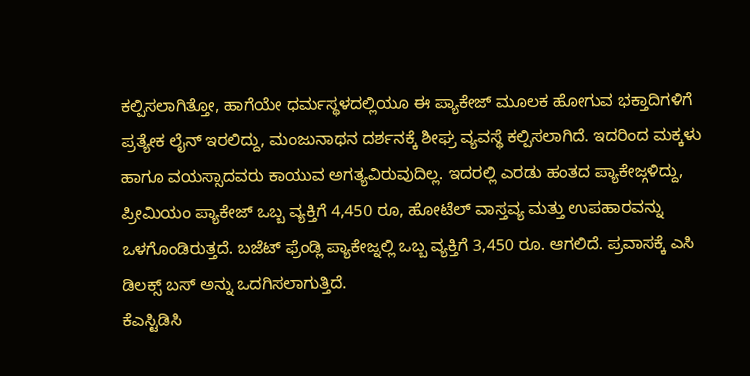ಕಲ್ಪಿಸಲಾಗಿತ್ತೋ, ಹಾಗೆಯೇ ಧರ್ಮಸ್ಥಳದಲ್ಲಿಯೂ ಈ ಪ್ಯಾಕೇಜ್ ಮೂಲಕ ಹೋಗುವ ಭಕ್ತಾದಿಗಳಿಗೆ ಪ್ರತ್ಯೇಕ ಲೈನ್ ಇರಲಿದ್ದು, ಮಂಜುನಾಥನ ದರ್ಶನಕ್ಕೆ ಶೀಘ್ರ ವ್ಯವಸ್ಥೆ ಕಲ್ಪಿಸಲಾಗಿದೆ. ಇದರಿಂದ ಮಕ್ಕಳು ಹಾಗೂ ವಯಸ್ಸಾದವರು ಕಾಯುವ ಅಗತ್ಯವಿರುವುದಿಲ್ಲ. ಇದರಲ್ಲಿ ಎರಡು ಹಂತದ ಪ್ಯಾಕೇಜ್ಗಳಿದ್ದು, ಪ್ರೀಮಿಯಂ ಪ್ಯಾಕೇಜ್ ಒಬ್ಬ ವ್ಯಕ್ತಿಗೆ 4,450 ರೂ, ಹೋಟೆಲ್ ವಾಸ್ತವ್ಯ ಮತ್ತು ಉಪಹಾರವನ್ನು ಒಳಗೊಂಡಿರುತ್ತದೆ. ಬಜೆಟ್ ಫ್ರೆಂಡ್ಲಿ ಪ್ಯಾಕೇಜ್ನಲ್ಲಿ ಒಬ್ಬ ವ್ಯಕ್ತಿಗೆ 3,450 ರೂ. ಆಗಲಿದೆ. ಪ್ರವಾಸಕ್ಕೆ ಎಸಿ ಡಿಲಕ್ಸ್ ಬಸ್ ಅನ್ನು ಒದಗಿಸಲಾಗುತ್ತಿದೆ.
ಕೆಎಸ್ಟಿಡಿಸಿ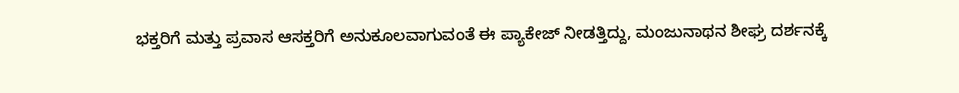ಭಕ್ತರಿಗೆ ಮತ್ತು ಪ್ರವಾಸ ಆಸಕ್ತರಿಗೆ ಅನುಕೂಲವಾಗುವಂತೆ ಈ ಪ್ಯಾಕೇಜ್ ನೀಡತ್ತಿದ್ದು, ಮಂಜುನಾಥನ ಶೀಘ್ರ ದರ್ಶನಕ್ಕೆ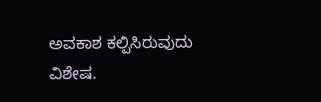ಅವಕಾಶ ಕಲ್ಪಿಸಿರುವುದು ವಿಶೇಷ.